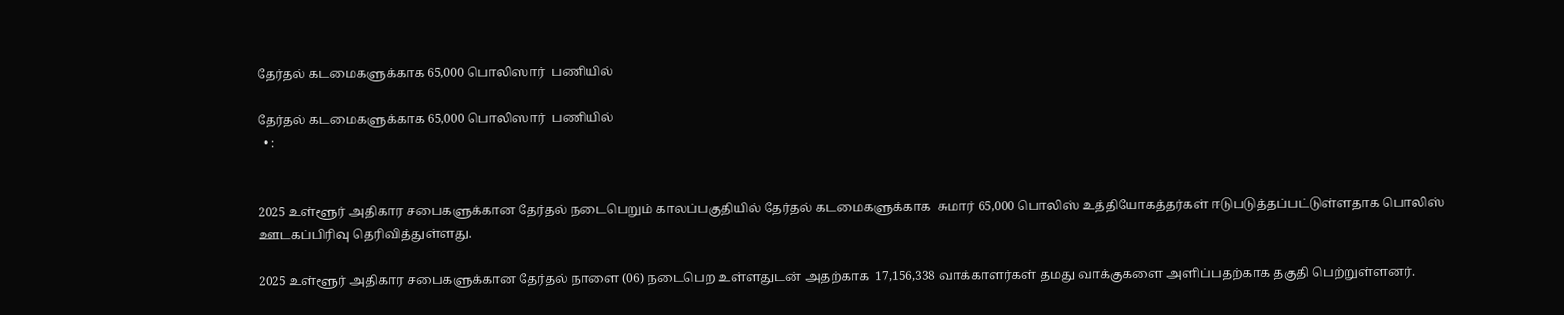தேர்தல் கடமைகளுக்காக 65,000 பொலிஸார்  பணியில்

தேர்தல் கடமைகளுக்காக 65,000 பொலிஸார்  பணியில்
  • :


2025 உள்ளூர் அதிகார சபைகளுக்கான தேர்தல் நடைபெறும் காலப்பகுதியில் தேர்தல் கடமைகளுக்காக  சுமார் 65,000 பொலிஸ் உத்தியோகத்தர்கள் ஈடுபடுத்தப்பட்டுள்ளதாக பொலிஸ் ஊடகப்பிரிவு தெரிவித்துள்ளது.

2025 உள்ளூர் அதிகார சபைகளுக்கான தேர்தல் நாளை (06) நடைபெற உள்ளதுடன் அதற்காக  17,156,338 வாக்காளர்கள் தமது வாக்குகளை அளிப்பதற்காக தகுதி பெற்றுள்ளனர்.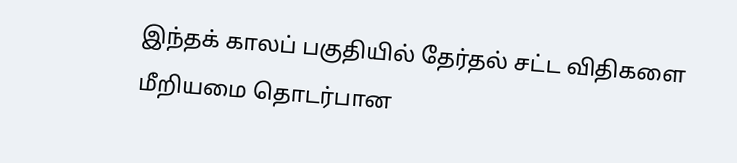இந்தக் காலப் பகுதியில் தேர்தல் சட்ட விதிகளை மீறியமை தொடர்பான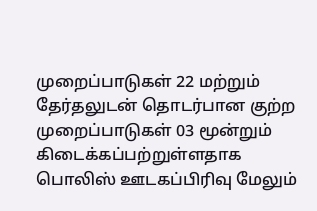முறைப்பாடுகள் 22 மற்றும் தேர்தலுடன் தொடர்பான குற்ற முறைப்பாடுகள் 03 மூன்றும் கிடைக்கப்பற்றுள்ளதாக பொலிஸ் ஊடகப்பிரிவு மேலும்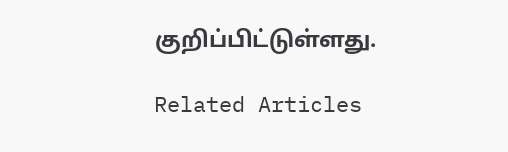குறிப்பிட்டுள்ளது.

Related Articles